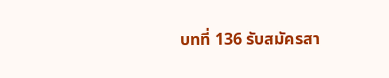บทที่ 136 รับสมัครสา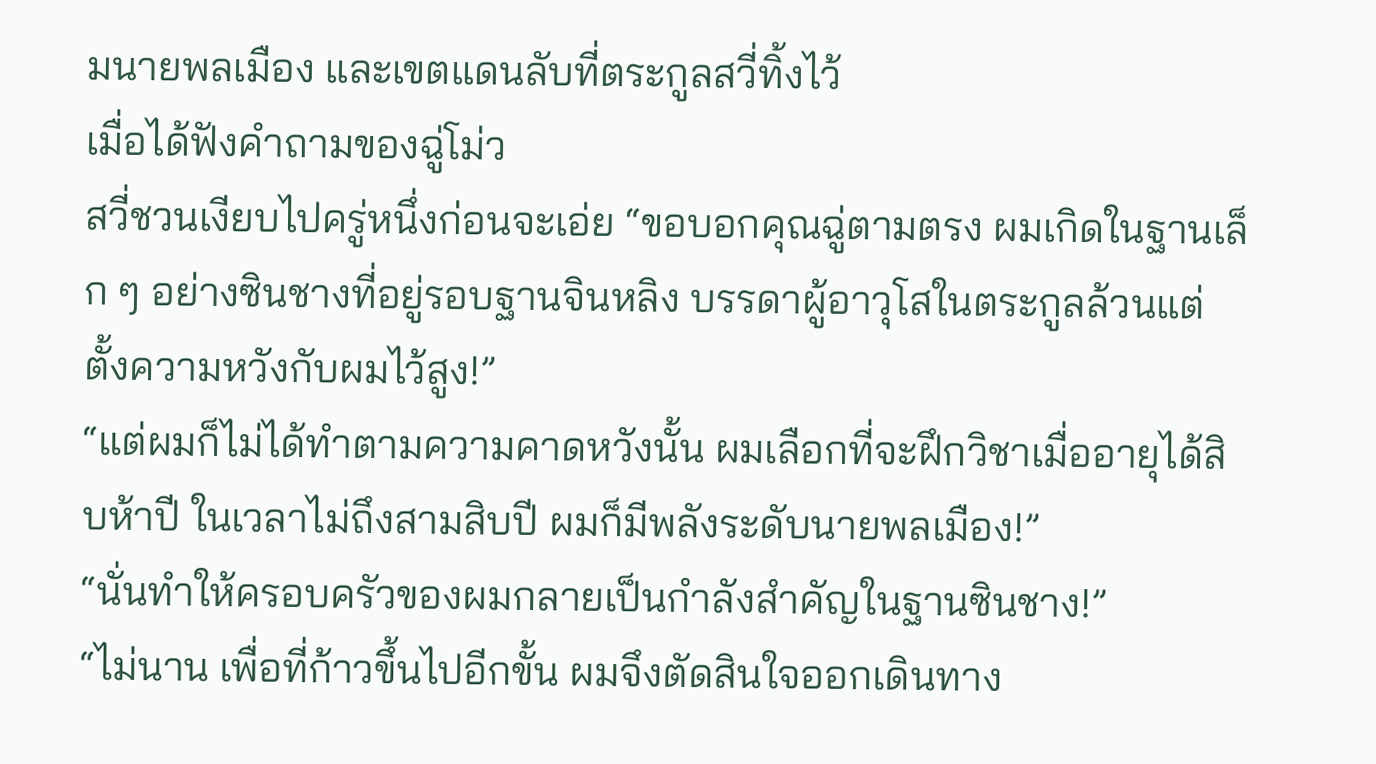มนายพลเมือง และเขตแดนลับที่ตระกูลสวี่ทิ้งไว้
เมื่อได้ฟังคำถามของฉู่โม่ว
สวี่ชวนเงียบไปครู่หนึ่งก่อนจะเอ่ย “ขอบอกคุณฉู่ตามตรง ผมเกิดในฐานเล็ก ๆ อย่างซินชางที่อยู่รอบฐานจินหลิง บรรดาผู้อาวุโสในตระกูลล้วนแต่ตั้งความหวังกับผมไว้สูง!”
“แต่ผมก็ไม่ได้ทำตามความคาดหวังนั้น ผมเลือกที่จะฝึกวิชาเมื่ออายุได้สิบห้าปี ในเวลาไม่ถึงสามสิบปี ผมก็มีพลังระดับนายพลเมือง!”
“นั่นทำให้ครอบครัวของผมกลายเป็นกำลังสำคัญในฐานซินชาง!”
“ไม่นาน เพื่อที่ก้าวขึ้นไปอีกขั้น ผมจึงตัดสินใจออกเดินทาง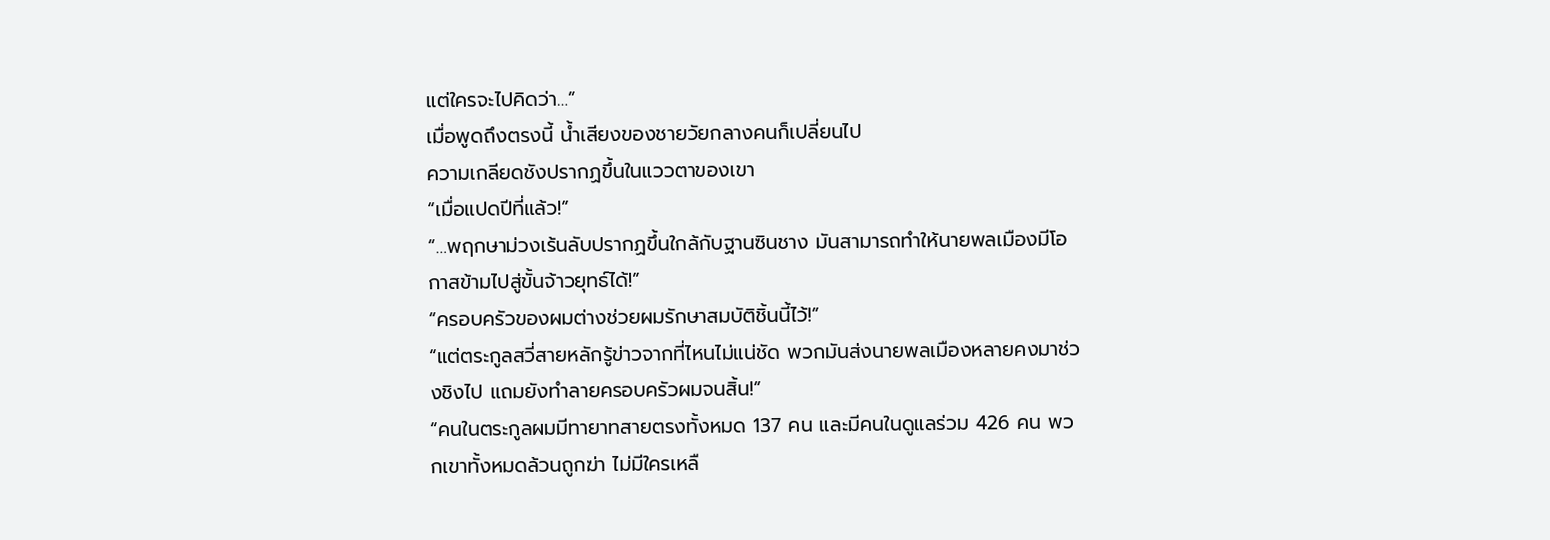แต่ใครจะไปคิดว่า…”
เมื่อพูดถึงตรงนี้ น้ำเสียงของชายวัยกลางคนก็เปลี่ยนไป
ความเกลียดชังปรากฏขึ้นในแววตาของเขา
“เมื่อแปดปีที่แล้ว!”
“…พฤกษาม่วงเร้นลับปรากฏขึ้นใกล้กับฐานซินชาง มันสามารถทำให้นายพลเมืองมีโอกาสข้ามไปสู่ขั้นจ้าวยุทธ์ได้!”
“ครอบครัวของผมต่างช่วยผมรักษาสมบัติชิ้นนี้ไว้!”
“แต่ตระกูลสวี่สายหลักรู้ข่าวจากที่ไหนไม่แน่ชัด พวกมันส่งนายพลเมืองหลายคงมาช่วงชิงไป แถมยังทำลายครอบครัวผมจนสิ้น!”
“คนในตระกูลผมมีทายาทสายตรงทั้งหมด 137 คน และมีคนในดูแลร่วม 426 คน พวกเขาทั้งหมดล้วนถูกฆ่า ไม่มีใครเหลื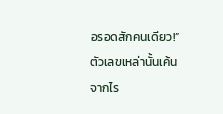อรอดสักคนเดียว!”
ตัวเลขเหล่านั้นเค้นจากไร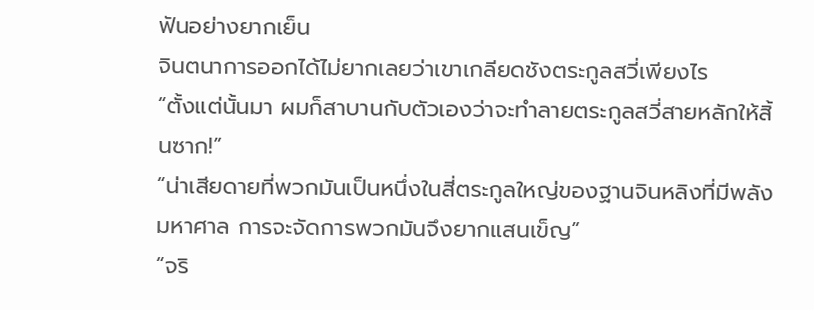ฟันอย่างยากเย็น
จินตนาการออกได้ไม่ยากเลยว่าเขาเกลียดชังตระกูลสวี่เพียงไร
“ตั้งแต่นั้นมา ผมก็สาบานกับตัวเองว่าจะทำลายตระกูลสวี่สายหลักให้สิ้นซาก!”
“น่าเสียดายที่พวกมันเป็นหนึ่งในสี่ตระกูลใหญ่ของฐานจินหลิงที่มีพลังมหาศาล การจะจัดการพวกมันจึงยากแสนเข็ญ”
“จริ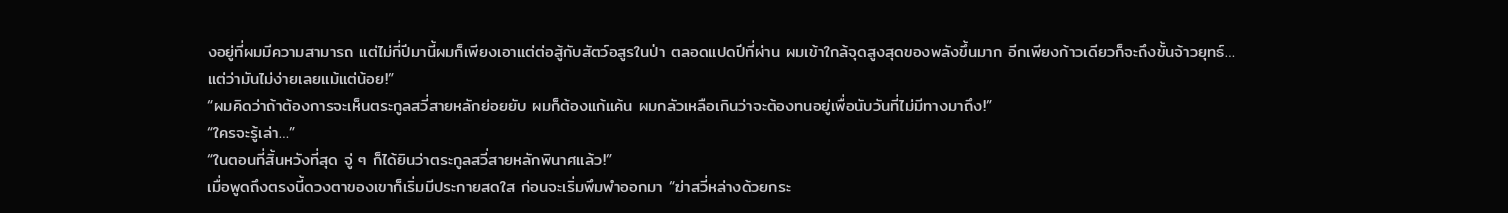งอยู่ที่ผมมีความสามารถ แต่ไม่กี่ปีมานี้ผมก็เพียงเอาแต่ต่อสู้กับสัตว์อสูรในป่า ตลอดแปดปีที่ผ่าน ผมเข้าใกล้จุดสูงสุดของพลังขึ้นมาก อีกเพียงก้าวเดียวก็จะถึงขั้นจ้าวยุทธ์… แต่ว่ามันไม่ง่ายเลยแม้แต่น้อย!”
“ผมคิดว่าถ้าต้องการจะเห็นตระกูลสวี่สายหลักย่อยยับ ผมก็ต้องแก้แค้น ผมกลัวเหลือเกินว่าจะต้องทนอยู่เพื่อนับวันที่ไม่มีทางมาถึง!”
“ใครจะรู้เล่า…”
“ในตอนที่สิ้นหวังที่สุด จู่ ๆ ก็ได้ยินว่าตระกูลสวี่สายหลักพินาศแล้ว!”
เมื่อพูดถึงตรงนี้ดวงตาของเขาก็เริ่มมีประกายสดใส ก่อนจะเริ่มพึมพำออกมา “ฆ่าสวี่หล่างด้วยกระ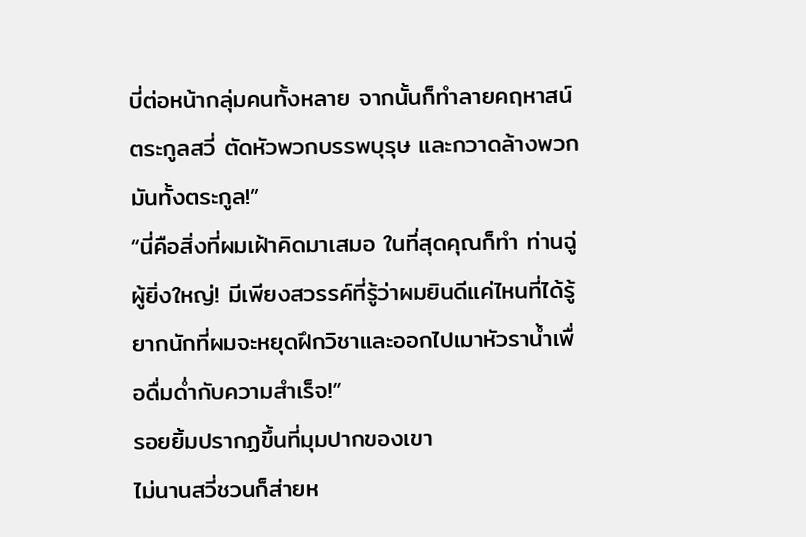บี่ต่อหน้ากลุ่มคนทั้งหลาย จากนั้นก็ทำลายคฤหาสน์ตระกูลสวี่ ตัดหัวพวกบรรพบุรุษ และกวาดล้างพวกมันทั้งตระกูล!”
“นี่คือสิ่งที่ผมเฝ้าคิดมาเสมอ ในที่สุดคุณก็ทำ ท่านฉู่ผู้ยิ่งใหญ่! มีเพียงสวรรค์ที่รู้ว่าผมยินดีแค่ไหนที่ได้รู้ ยากนักที่ผมจะหยุดฝึกวิชาและออกไปเมาหัวราน้ำเพื่อดื่มด่ำกับความสำเร็จ!”
รอยยิ้มปรากฏขึ้นที่มุมปากของเขา
ไม่นานสวี่ชวนก็ส่ายห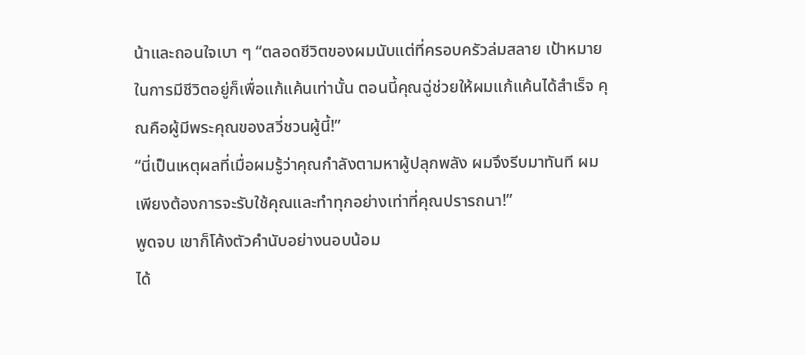น้าและถอนใจเบา ๆ “ตลอดชีวิตของผมนับแต่ที่ครอบครัวล่มสลาย เป้าหมายในการมีชีวิตอยู่ก็เพื่อแก้แค้นเท่านั้น ตอนนี้คุณฉู่ช่วยให้ผมแก้แค้นได้สำเร็จ คุณคือผู้มีพระคุณของสวี่ชวนผู้นี้!”
“นี่เป็นเหตุผลที่เมื่อผมรู้ว่าคุณกำลังตามหาผู้ปลุกพลัง ผมจึงรีบมาทันที ผมเพียงต้องการจะรับใช้คุณและทำทุกอย่างเท่าที่คุณปรารถนา!”
พูดจบ เขาก็โค้งตัวคำนับอย่างนอบน้อม
ได้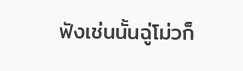ฟังเช่นนั้นฉู่โม่วก็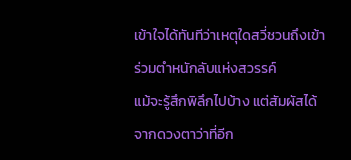เข้าใจได้ทันทีว่าเหตุใดสวี่ชวนถึงเข้าร่วมตำหนักลับแห่งสวรรค์
แม้จะรู้สึกพิลึกไปบ้าง แต่สัมผัสได้จากดวงตาว่าที่อีก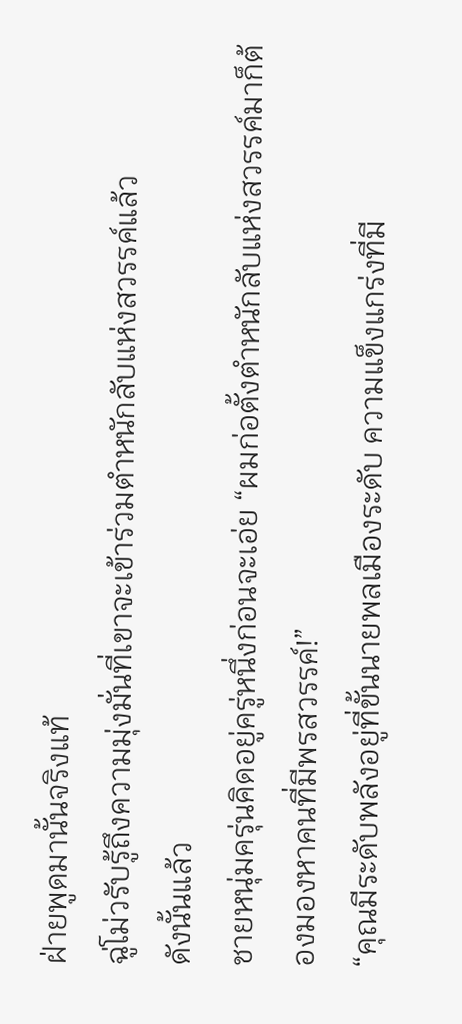ฝ่ายพูดมานั้นจริงแท้
ฉู่โม่วรับรู้ถึงความมุ่งมั่นที่เขาจะเข้าร่วมตำหนักลับแห่งสวรรค์แล้ว
ดังนั้นแล้ว
ชายหนุ่มครุ่นคิดอยู่ครู่หนึ่งก่อนจะเอ่ย “ผมก่อตั้งตำหนักลับแห่งสวรรค์มาก็ต้องมองหาคนที่มีพรสวรรค์!”
“คุณมีระดับพลังอยู่ที่ขั้นนายพลเมืองระดับ ความแข็งแกร่งที่มี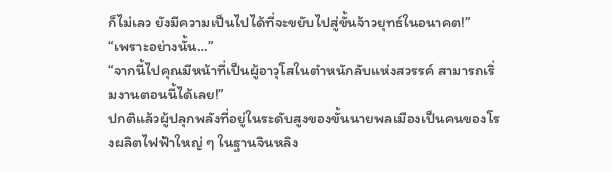ก็ไม่เลว ยังมีความเป็นไปได้ที่จะขยับไปสู่ขั้นจ้าวยุทธ์ในอนาคต!”
“เพราะอย่างนั้น…”
“จากนี้ไปคุณมีหน้าที่เป็นผู้อาวุโสในตำหนักลับแห่งสวรรค์ สามารถเริ่มงานตอนนี้ได้เลย!”
ปกติแล้วผู้ปลุกพลังที่อยู่ในระดับสูงของขั้นนายพลเมืองเป็นคนของโรงผลิตไฟฟ้าใหญ่ ๆ ในฐานจินหลิง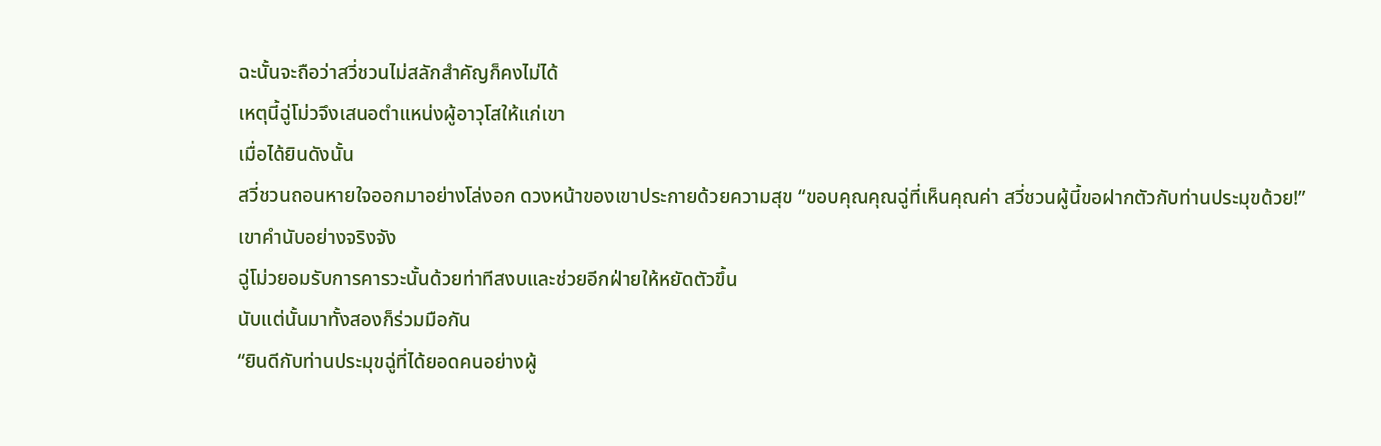ฉะนั้นจะถือว่าสวี่ชวนไม่สลักสำคัญก็คงไม่ได้
เหตุนี้ฉู่โม่วจึงเสนอตำแหน่งผู้อาวุโสให้แก่เขา
เมื่อได้ยินดังนั้น
สวี่ชวนถอนหายใจออกมาอย่างโล่งอก ดวงหน้าของเขาประกายด้วยความสุข “ขอบคุณคุณฉู่ที่เห็นคุณค่า สวี่ชวนผู้นี้ขอฝากตัวกับท่านประมุขด้วย!”
เขาคำนับอย่างจริงจัง
ฉู่โม่วยอมรับการคารวะนั้นด้วยท่าทีสงบและช่วยอีกฝ่ายให้หยัดตัวขึ้น
นับแต่นั้นมาทั้งสองก็ร่วมมือกัน
“ยินดีกับท่านประมุขฉู่ที่ได้ยอดคนอย่างผู้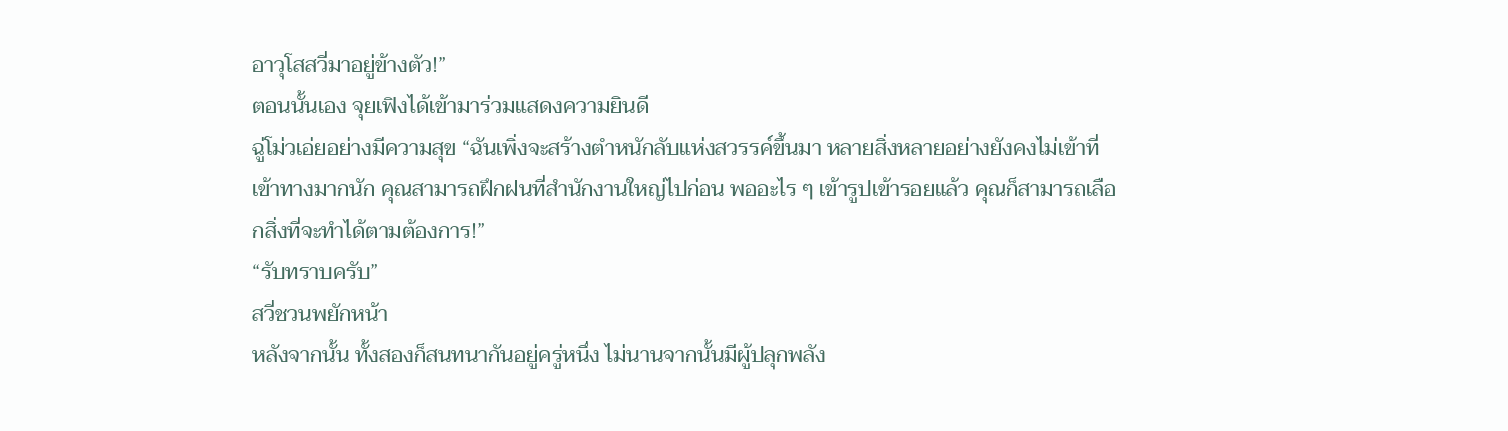อาวุโสสวี่มาอยู่ข้างตัว!”
ตอนนั้นเอง จุยเฟิงได้เข้ามาร่วมแสดงความยินดี
ฉู่โม่วเอ่ยอย่างมีความสุข “ฉันเพิ่งจะสร้างตำหนักลับแห่งสวรรค์ขึ้นมา หลายสิ่งหลายอย่างยังคงไม่เข้าที่เข้าทางมากนัก คุณสามารถฝึกฝนที่สำนักงานใหญ่ไปก่อน พออะไร ๆ เข้ารูปเข้ารอยแล้ว คุณก็สามารถเลือกสิ่งที่จะทำได้ตามต้องการ!”
“รับทราบครับ”
สวี่ชวนพยักหน้า
หลังจากนั้น ทั้งสองก็สนทนากันอยู่ครู่หนึ่ง ไม่นานจากนั้นมีผู้ปลุกพลัง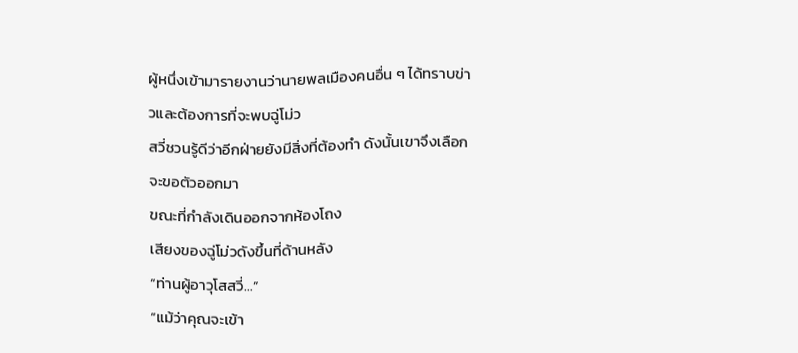ผู้หนึ่งเข้ามารายงานว่านายพลเมืองคนอื่น ๆ ได้ทราบข่าวและต้องการที่จะพบฉู่โม่ว
สวี่ชวนรู้ดีว่าอีกฝ่ายยังมีสิ่งที่ต้องทำ ดังนั้นเขาจึงเลือกจะขอตัวออกมา
ขณะที่กำลังเดินออกจากห้องโถง
เสียงของฉู่โม่วดังขึ้นที่ด้านหลัง
“ท่านผู้อาวุโสสวี่…”
“แม้ว่าคุณจะเข้า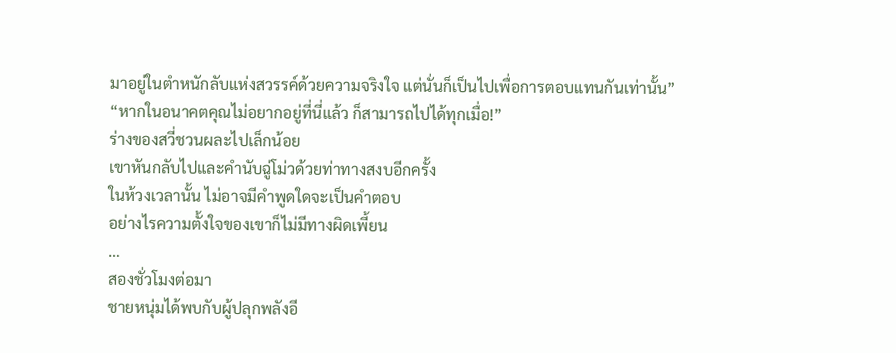มาอยู่ในตำหนักลับแห่งสวรรค์ด้วยความจริงใจ แต่นั่นก็เป็นไปเพื่อการตอบแทนกันเท่านั้น”
“หากในอนาคตคุณไม่อยากอยู่ที่นี่แล้ว ก็สามารถไปได้ทุกเมื่อ!”
ร่างของสวี่ชวนผละไปเล็กน้อย
เขาหันกลับไปและคำนับฉู่โม่วด้วยท่าทางสงบอีกครั้ง
ในห้วงเวลานั้น ไม่อาจมีคำพูดใดจะเป็นคำตอบ
อย่างไรความตั้งใจของเขาก็ไม่มีทางผิดเพี้ยน
…
สองชั่วโมงต่อมา
ชายหนุ่มได้พบกับผู้ปลุกพลังอี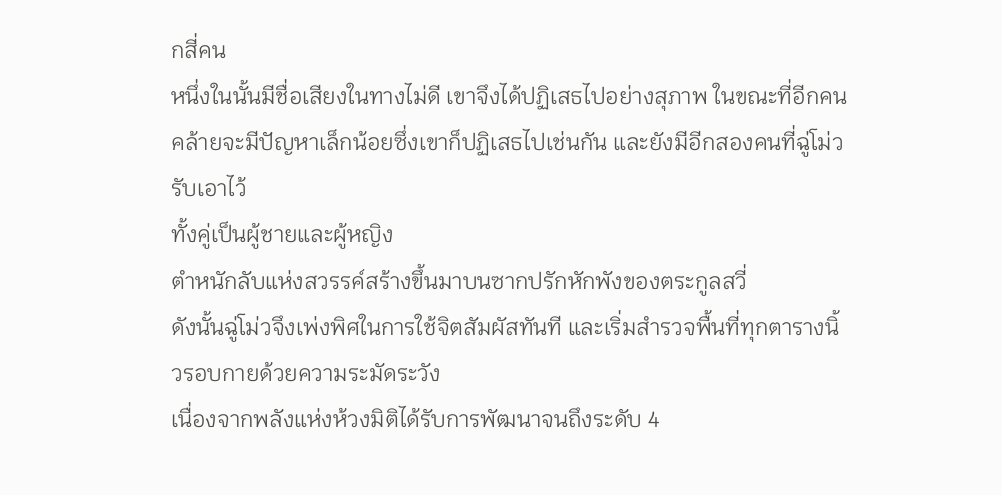กสี่คน
หนึ่งในนั้นมีชื่อเสียงในทางไม่ดี เขาจึงได้ปฏิเสธไปอย่างสุภาพ ในขณะที่อีกคนคล้ายจะมีปัญหาเล็กน้อยซึ่งเขาก็ปฏิเสธไปเช่นกัน และยังมีอีกสองคนที่ฉู่โม่วรับเอาไว้
ทั้งคู่เป็นผู้ชายและผู้หญิง
ตำหนักลับแห่งสวรรค์สร้างขึ้นมาบนซากปรักหักพังของตระกูลสวี่
ดังนั้นฉู่โม่วจึงเพ่งพิศในการใช้จิตสัมผัสทันที และเริ่มสำรวจพื้นที่ทุกตารางนิ้วรอบกายด้วยความระมัดระวัง
เนื่องจากพลังแห่งห้วงมิติได้รับการพัฒนาจนถึงระดับ 4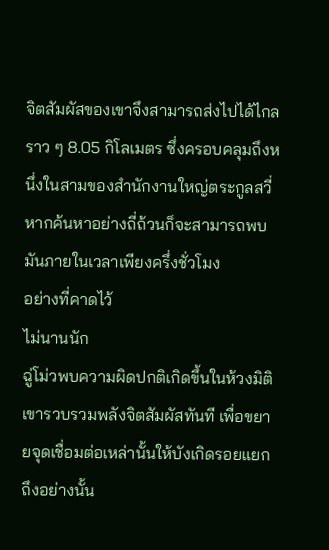จิตสัมผัสของเขาจึงสามารถส่งไปได้ไกลราว ๆ 8.05 กิโลเมตร ซึ่งครอบคลุมถึงหนึ่งในสามของสำนักงานใหญ่ตระกูลสวี่
หากค้นหาอย่างถี่ถ้วนก็จะสามารถพบมันภายในเวลาเพียงครึ่งชั่วโมง
อย่างที่คาดไว้
ไม่นานนัก
ฉู่โม่วพบความผิดปกติเกิดขึ้นในห้วงมิติ เขารวบรวมพลังจิตสัมผัสทันที เพื่อขยายจุดเชื่อมต่อเหล่านั้นให้บังเกิดรอยแยก
ถึงอย่างนั้น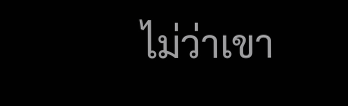ไม่ว่าเขา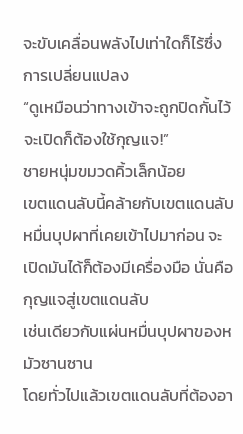จะขับเคลื่อนพลังไปเท่าใดก็ไร้ซึ่งการเปลี่ยนแปลง
“ดูเหมือนว่าทางเข้าจะถูกปิดกั้นไว้ จะเปิดก็ต้องใช้กุญแจ!”
ชายหนุ่มขมวดคิ้วเล็กน้อย
เขตแดนลับนี้คล้ายกับเขตแดนลับหมื่นบุปผาที่เคยเข้าไปมาก่อน จะเปิดมันได้ก็ต้องมีเครื่องมือ นั่นคือกุญแจสู่เขตแดนลับ
เช่นเดียวกับแผ่นหมื่นบุปผาของหมัวซานซาน
โดยทั่วไปแล้วเขตแดนลับที่ต้องอา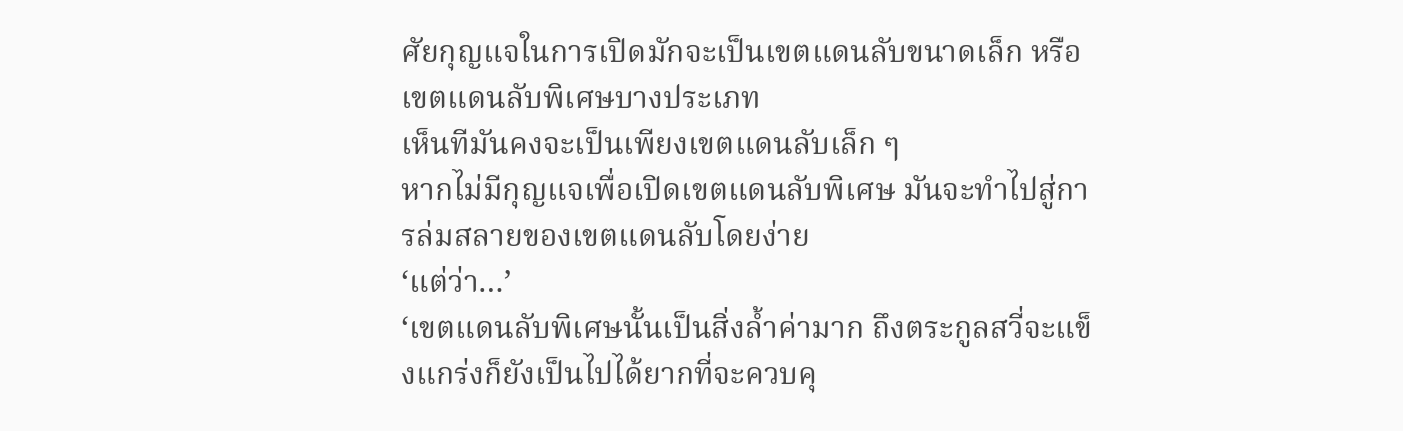ศัยกุญแจในการเปิดมักจะเป็นเขตแดนลับขนาดเล็ก หรือเขตแดนลับพิเศษบางประเภท
เห็นทีมันคงจะเป็นเพียงเขตแดนลับเล็ก ๆ
หากไม่มีกุญแจเพื่อเปิดเขตแดนลับพิเศษ มันจะทำไปสู่การล่มสลายของเขตแดนลับโดยง่าย
‘แต่ว่า…’
‘เขตแดนลับพิเศษนั้นเป็นสิ่งล้ำค่ามาก ถึงตระกูลสวี่จะแข็งแกร่งก็ยังเป็นไปได้ยากที่จะควบคุ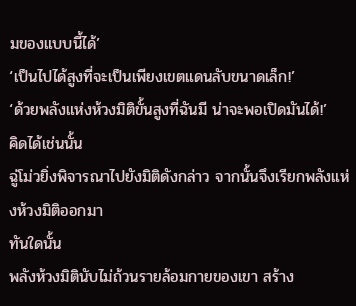มของแบบนี้ได้’
‘เป็นไปได้สูงที่จะเป็นเพียงเขตแดนลับขนาดเล็ก!’
‘ด้วยพลังแห่งห้วงมิติขั้นสูงที่ฉันมี น่าจะพอเปิดมันได้!’
คิดได้เช่นนั้น
ฉู่โม่วยิ่งพิจารณาไปยังมิติดังกล่าว จากนั้นจึงเรียกพลังแห่งห้วงมิติออกมา
ทันใดนั้น
พลังห้วงมิตินับไม่ถ้วนรายล้อมกายของเขา สร้าง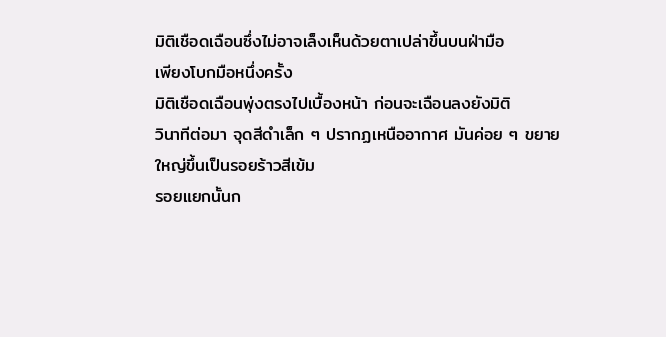มิติเชือดเฉือนซึ่งไม่อาจเล็งเห็นด้วยตาเปล่าขึ้นบนฝ่ามือ
เพียงโบกมือหนึ่งครั้ง
มิติเชือดเฉือนพุ่งตรงไปเบื้องหน้า ก่อนจะเฉือนลงยังมิติ
วินาทีต่อมา จุดสีดำเล็ก ๆ ปรากฏเหนืออากาศ มันค่อย ๆ ขยายใหญ่ขึ้นเป็นรอยร้าวสีเข้ม
รอยแยกนั้นก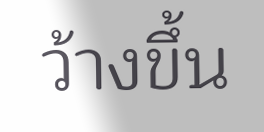ว้างขึ้น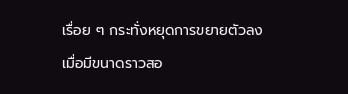เรื่อย ๆ กระทั่งหยุดการขยายตัวลงเมื่อมีขนาดราวสอ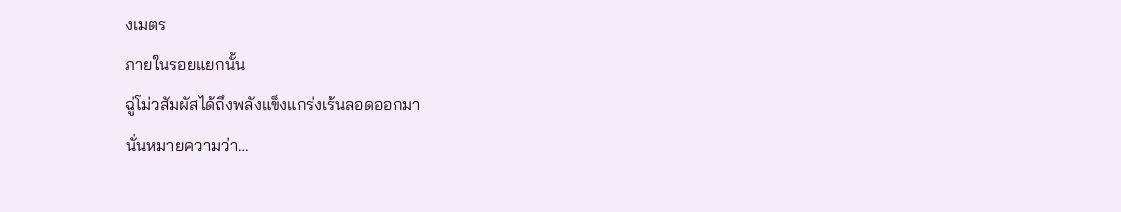งเมตร
ภายในรอยแยกนั้น
ฉู่โม่วสัมผัสได้ถึงพลังแข็งแกร่งเร้นลอดออกมา
นั่นหมายความว่า…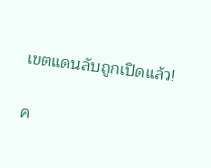เขตแดนลับถูกเปิดแล้ว!

ค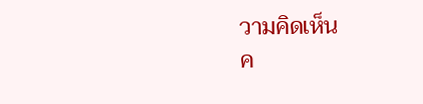วามคิดเห็น
ค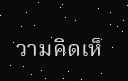วามคิดเห็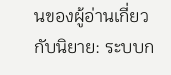นของผู้อ่านเกี่ยวกับนิยาย: ระบบก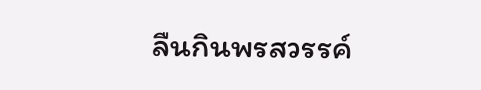ลืนกินพรสวรรค์